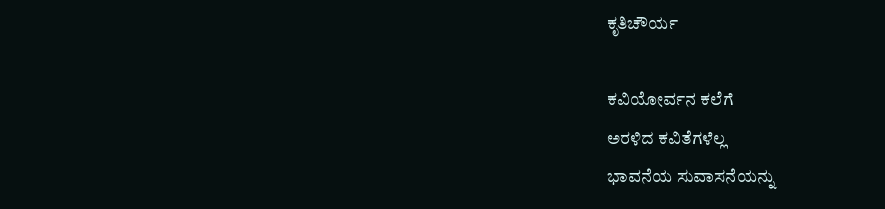ಕೃತಿಚೌರ್ಯ

ಕವಿಯೋರ್ವನ ಕಲೆಗೆ
ಅರಳಿದ ಕವಿತೆಗಳೆಲ್ಲ
ಭಾವನೆಯ ಸುವಾಸನೆಯನ್ನು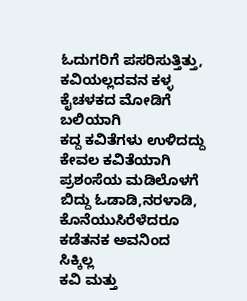ಓದುಗರಿಗೆ ಪಸರಿಸುತ್ತಿತ್ತು,
ಕವಿಯಲ್ಲದವನ ಕಳ್ಳ
ಕೈಚಳಕದ ಮೋಡಿಗೆ ಬಲಿಯಾಗಿ
ಕದ್ದ ಕವಿತೆಗಳು ಉಳಿದದ್ದು
ಕೇವಲ ಕವಿತೆಯಾಗಿ
ಪ್ರಶಂಸೆಯ ಮಡಿಲೊಳಗೆ
ಬಿದ್ದು ಓಡಾಡಿ,ನರಳಾಡಿ,
ಕೊನೆಯುಸಿರೆಳೆದರೂ
ಕಡೆತನಕ ಅವನಿಂದ ಸಿಕ್ಕಿಲ್ಲ
ಕವಿ ಮತ್ತು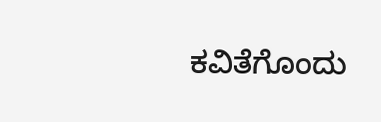ಕವಿತೆಗೊಂದು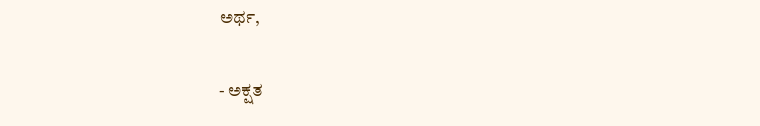ಅರ್ಥ,

- ಅಕ್ಷತ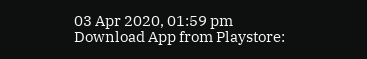03 Apr 2020, 01:59 pm
Download App from Playstore: